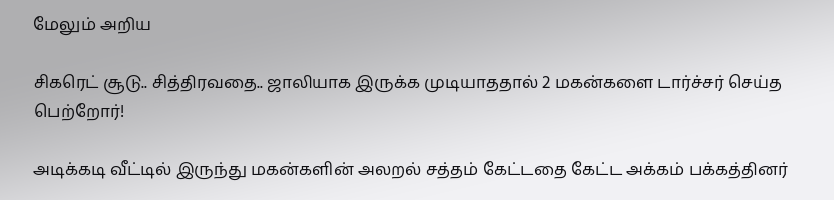மேலும் அறிய

சிகரெட் சூடு.. சித்திரவதை.. ஜாலியாக இருக்க முடியாததால் 2 மகன்களை டார்ச்சர் செய்த பெற்றோர்!

அடிக்கடி வீட்டில் இருந்து மகன்களின் அலறல் சத்தம் கேட்டதை கேட்ட அக்கம் பக்கத்தினர்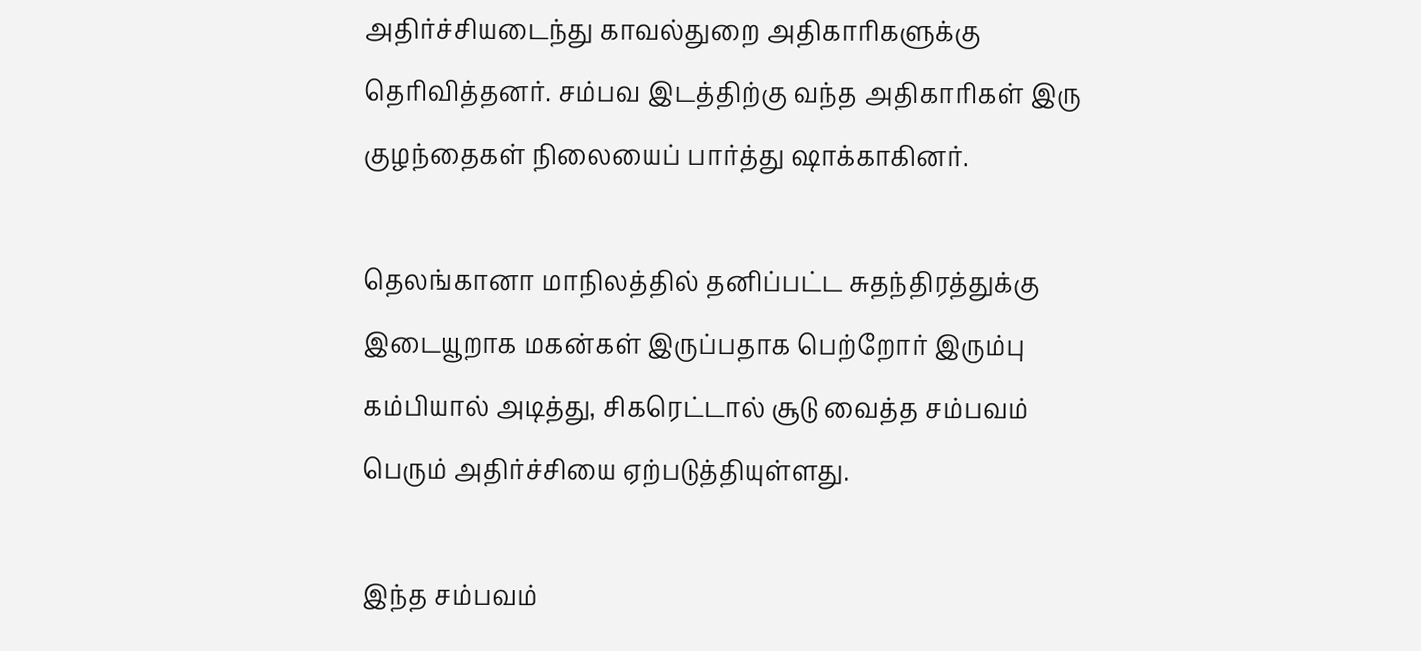அதிர்ச்சியடைந்து காவல்துறை அதிகாரிகளுக்கு தெரிவித்தனர். சம்பவ இடத்திற்கு வந்த அதிகாரிகள் இரு குழந்தைகள் நிலையைப் பார்த்து ஷாக்காகினர்.

தெலங்கானா மாநிலத்தில் தனிப்பட்ட சுதந்திரத்துக்கு இடையூறாக மகன்கள் இருப்பதாக பெற்றோர் இரும்பு கம்பியால் அடித்து, சிகரெட்டால் சூடு வைத்த சம்பவம் பெரும் அதிர்ச்சியை ஏற்படுத்தியுள்ளது.

இந்த சம்பவம்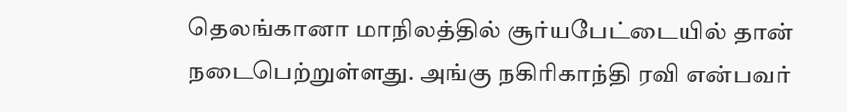தெலங்கானா மாநிலத்தில் சூர்யபேட்டையில் தான் நடைபெற்றுள்ளது. அங்கு நகிரிகாந்தி ரவி என்பவர்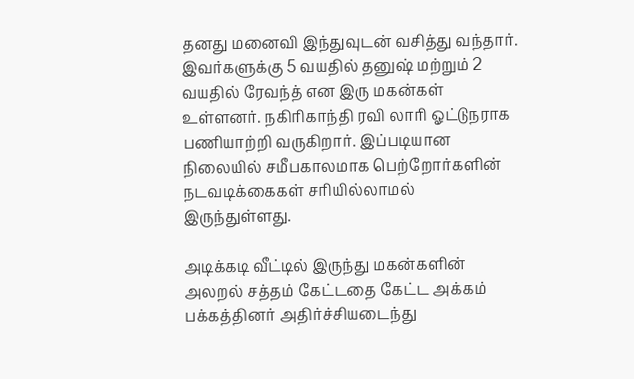தனது மனைவி இந்துவுடன் வசித்து வந்தார். இவர்களுக்கு 5 வயதில் தனுஷ் மற்றும் 2 வயதில் ரேவந்த் என இரு மகன்கள் உள்ளனர். நகிரிகாந்தி ரவி லாரி ஓட்டுநராக பணியாற்றி வருகிறார். இப்படியான நிலையில் சமீபகாலமாக பெற்றோர்களின் நடவடிக்கைகள் சரியில்லாமல் இருந்துள்ளது.

அடிக்கடி வீட்டில் இருந்து மகன்களின் அலறல் சத்தம் கேட்டதை கேட்ட அக்கம் பக்கத்தினர் அதிர்ச்சியடைந்து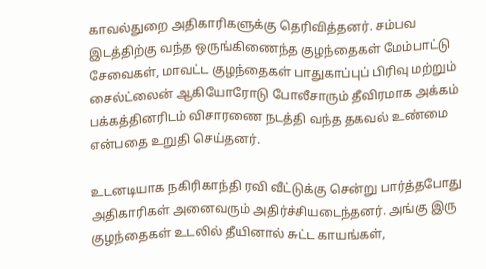காவல்துறை அதிகாரிகளுக்கு தெரிவித்தனர். சம்பவ இடத்திற்கு வந்த ஒருங்கிணைந்த குழந்தைகள் மேம்பாட்டு சேவைகள், மாவட்ட குழந்தைகள் பாதுகாப்புப் பிரிவு மற்றும் சைல்ட்லைன் ஆகியோரோடு போலீசாரும் தீவிரமாக அக்கம் பக்கத்தினரிடம் விசாரணை நடத்தி வந்த தகவல் உண்மை என்பதை உறுதி செய்தனர்.

உடனடியாக நகிரிகாந்தி ரவி வீட்டுக்கு சென்று பார்த்தபோது அதிகாரிகள் அனைவரும் அதிர்ச்சியடைந்தனர். அங்கு இரு குழந்தைகள் உடலில் தீயினால் சுட்ட காயங்கள்,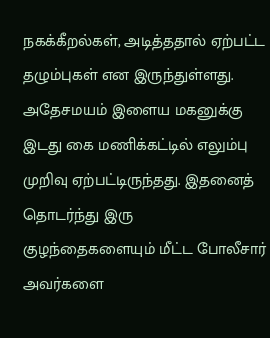நகக்கீறல்கள், அடித்ததால் ஏற்பட்ட தழும்புகள் என இருந்துள்ளது. அதேசமயம் இளைய மகனுக்கு இடது கை மணிக்கட்டில் எலும்பு முறிவு ஏற்பட்டிருந்தது. இதனைத் தொடர்ந்து இரு குழந்தைகளையும் மீட்ட போலீசார் அவர்களை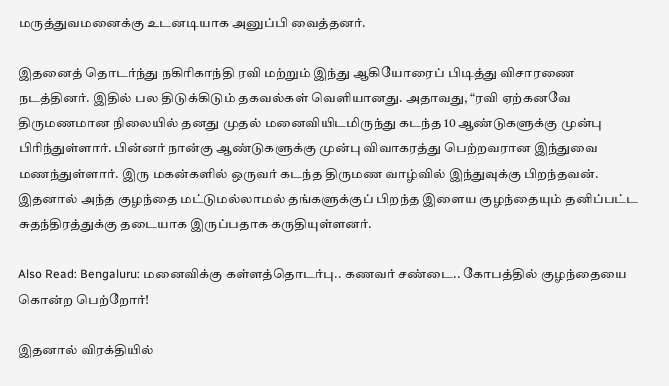மருத்துவமனைக்கு உடனடியாக அனுப்பி வைத்தனர்.

இதனைத் தொடர்ந்து நகிரிகாந்தி ரவி மற்றும் இந்து ஆகியோரைப் பிடித்து விசாரணை நடத்தினர். இதில் பல திடுக்கிடும் தகவல்கள் வெளியானது. அதாவது, “ரவி ஏற்கனவே திருமணமான நிலையில் தனது முதல் மனைவியிடமிருந்து கடந்த 10 ஆண்டுகளுக்கு முன்பு பிரிந்துள்ளார். பின்னர் நான்கு ஆண்டுகளுக்கு முன்பு விவாகரத்து பெற்றவரான இந்துவை மணந்துள்ளார். இரு மகன்களில் ஒருவர் கடந்த திருமண வாழ்வில் இந்துவுக்கு பிறந்தவன். இதனால் அந்த குழந்தை மட்டுமல்லாமல் தங்களுக்குப் பிறந்த இளைய குழந்தையும் தனிப்பட்ட சுதந்திரத்துக்கு தடையாக இருப்பதாக கருதியுள்ளனர்.

Also Read: Bengaluru: மனைவிக்கு கள்ளத்தொடர்பு.. கணவர் சண்டை.. கோபத்தில் குழந்தையை கொன்ற பெற்றோர்!

இதனால் விரக்தியில்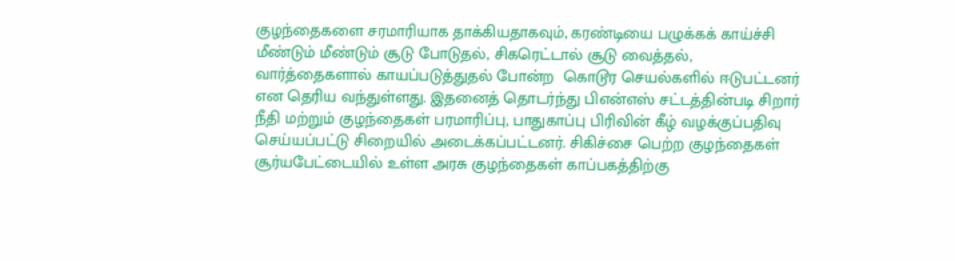குழந்தைகளை சரமாரியாக தாக்கியதாகவும், கரண்டியை பழுக்கக் காய்ச்சி மீண்டும் மீண்டும் சூடு போடுதல், சிகரெட்டால் சூடு வைத்தல், வார்த்தைகளால் காயப்படுத்துதல் போன்ற  கொடூர செயல்களில் ஈடுபட்டனர் என தெரிய வந்துள்ளது. இதனைத் தொடர்ந்து பிஎன்எஸ் சட்டத்தின்படி சிறார் நீதி மற்றும் குழந்தைகள் பரமாரிப்பு, பாதுகாப்பு பிரிவின் கீழ் வழக்குப்பதிவு செய்யப்பட்டு சிறையில் அடைக்கப்பட்டனர். சிகிச்சை பெற்ற குழந்தைகள் சூர்யபேட்டையில் உள்ள அரசு குழந்தைகள் காப்பகத்திற்கு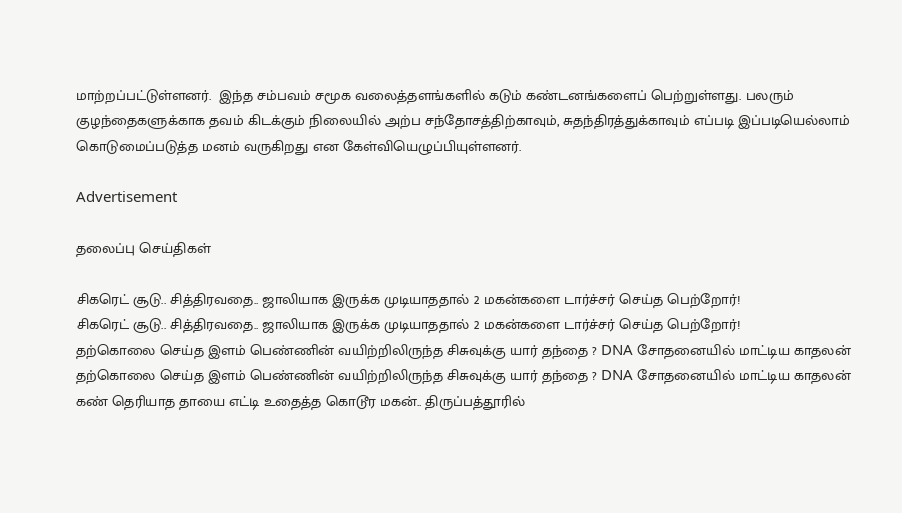மாற்றப்பட்டுள்ளனர்.  இந்த சம்பவம் சமூக வலைத்தளங்களில் கடும் கண்டனங்களைப் பெற்றுள்ளது. பலரும் குழந்தைகளுக்காக தவம் கிடக்கும் நிலையில் அற்ப சந்தோசத்திற்காவும், சுதந்திரத்துக்காவும் எப்படி இப்படியெல்லாம் கொடுமைப்படுத்த மனம் வருகிறது என கேள்வியெழுப்பியுள்ளனர்.

Advertisement

தலைப்பு செய்திகள்

சிகரெட் சூடு.. சித்திரவதை.. ஜாலியாக இருக்க முடியாததால் 2 மகன்களை டார்ச்சர் செய்த பெற்றோர்!
சிகரெட் சூடு.. சித்திரவதை.. ஜாலியாக இருக்க முடியாததால் 2 மகன்களை டார்ச்சர் செய்த பெற்றோர்!
தற்கொலை செய்த இளம் பெண்ணின் வயிற்றிலிருந்த சிசுவுக்கு யார் தந்தை ? DNA சோதனையில் மாட்டிய காதலன்
தற்கொலை செய்த இளம் பெண்ணின் வயிற்றிலிருந்த சிசுவுக்கு யார் தந்தை ? DNA சோதனையில் மாட்டிய காதலன்
கண் தெரியாத தாயை எட்டி உதைத்த கொடூர மகன்.. திருப்பத்தூரில்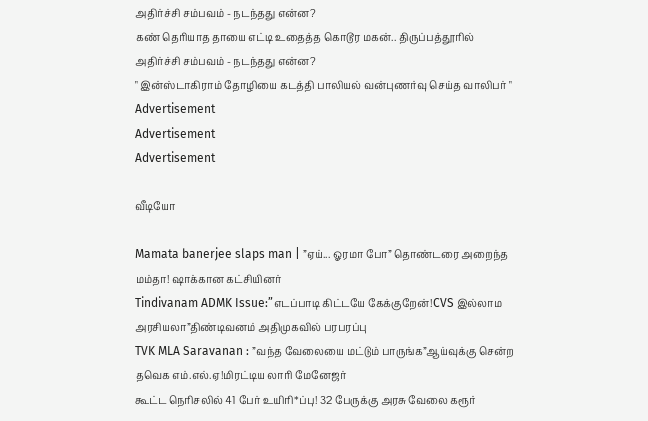அதிர்ச்சி சம்பவம் - நடந்தது என்ன?
கண் தெரியாத தாயை எட்டி உதைத்த கொடூர மகன்.. திருப்பத்தூரில் அதிர்ச்சி சம்பவம் - நடந்தது என்ன?
" இன்ஸ்டாகிராம் தோழியை கடத்தி பாலியல் வன்புணர்வு செய்த வாலிபர் "
Advertisement
Advertisement
Advertisement

வீடியோ

Mamata banerjee slaps man | ”ஏய்... ஓரமா போ” தொண்டரை அறைந்த மம்தா! ஷாக்கான கட்சியினர்
Tindivanam ADMK Issue:”எடப்பாடி கிட்டயே கேக்குறேன்!CVS இல்லாம அரசியலா”திண்டிவனம் அதிமுகவில் பரபரப்பு
TVK MLA Saravanan : ”வந்த வேலையை மட்டும் பாருங்க”ஆய்வுக்கு சென்ற தவெக எம்.எல்.ஏ!மிரட்டிய லாரி மேனேஜர்
கூட்ட நெரிசலில் 41 பேர் உயிரி*ப்பு! 32 பேருக்கு அரசு வேலை கரூர்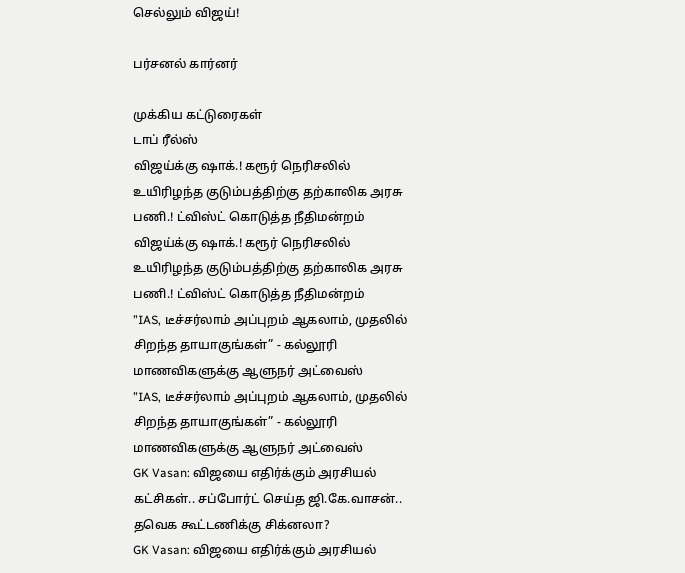செல்லும் விஜய்!

பர்சனல் கார்னர்

முக்கிய கட்டுரைகள்
டாப் ரீல்ஸ்
விஜய்க்கு ஷாக்.! கரூர் நெரிசலில் உயிரிழந்த குடும்பத்திற்கு தற்காலிக அரசு பணி.! ட்விஸ்ட் கொடுத்த நீதிமன்றம்
விஜய்க்கு ஷாக்.! கரூர் நெரிசலில் உயிரிழந்த குடும்பத்திற்கு தற்காலிக அரசு பணி.! ட்விஸ்ட் கொடுத்த நீதிமன்றம்
”IAS, டீச்சர்லாம் அப்புறம் ஆகலாம், முதலில் சிறந்த தாயாகுங்கள்” - கல்லூரி மாணவிகளுக்கு ஆளுநர் அட்வைஸ்
”IAS, டீச்சர்லாம் அப்புறம் ஆகலாம், முதலில் சிறந்த தாயாகுங்கள்” - கல்லூரி மாணவிகளுக்கு ஆளுநர் அட்வைஸ்
GK Vasan: விஜயை எதிர்க்கும் அரசியல் கட்சிகள்.. சப்போர்ட் செய்த ஜி.கே.வாசன்.. தவெக கூட்டணிக்கு சிக்னலா?
GK Vasan: விஜயை எதிர்க்கும் அரசியல்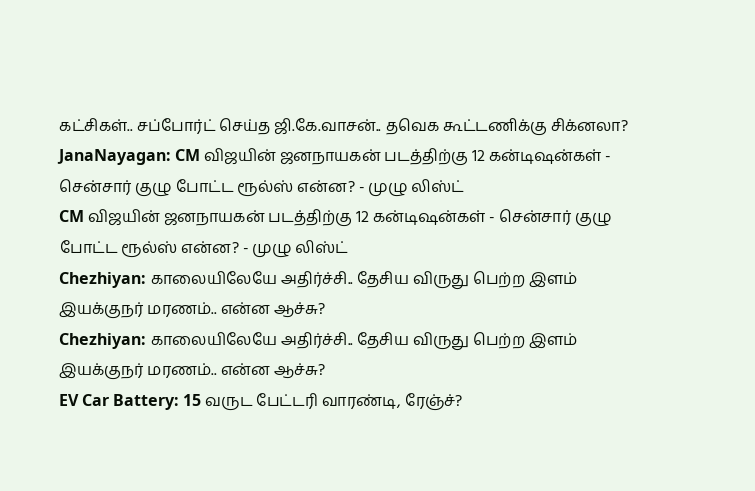கட்சிகள்.. சப்போர்ட் செய்த ஜி.கே.வாசன்.. தவெக கூட்டணிக்கு சிக்னலா?
JanaNayagan: CM விஜயின் ஜனநாயகன் படத்திற்கு 12 கன்டிஷன்கள் - சென்சார் குழு போட்ட ரூல்ஸ் என்ன? - முழு லிஸ்ட்
CM விஜயின் ஜனநாயகன் படத்திற்கு 12 கன்டிஷன்கள் - சென்சார் குழு போட்ட ரூல்ஸ் என்ன? - முழு லிஸ்ட்
Chezhiyan: காலையிலேயே அதிர்ச்சி.. தேசிய விருது பெற்ற இளம் இயக்குநர் மரணம்.. என்ன ஆச்சு?
Chezhiyan: காலையிலேயே அதிர்ச்சி.. தேசிய விருது பெற்ற இளம் இயக்குநர் மரணம்.. என்ன ஆச்சு?
EV Car Battery: 15 வருட பேட்டரி வாரண்டி, ரேஞ்ச்?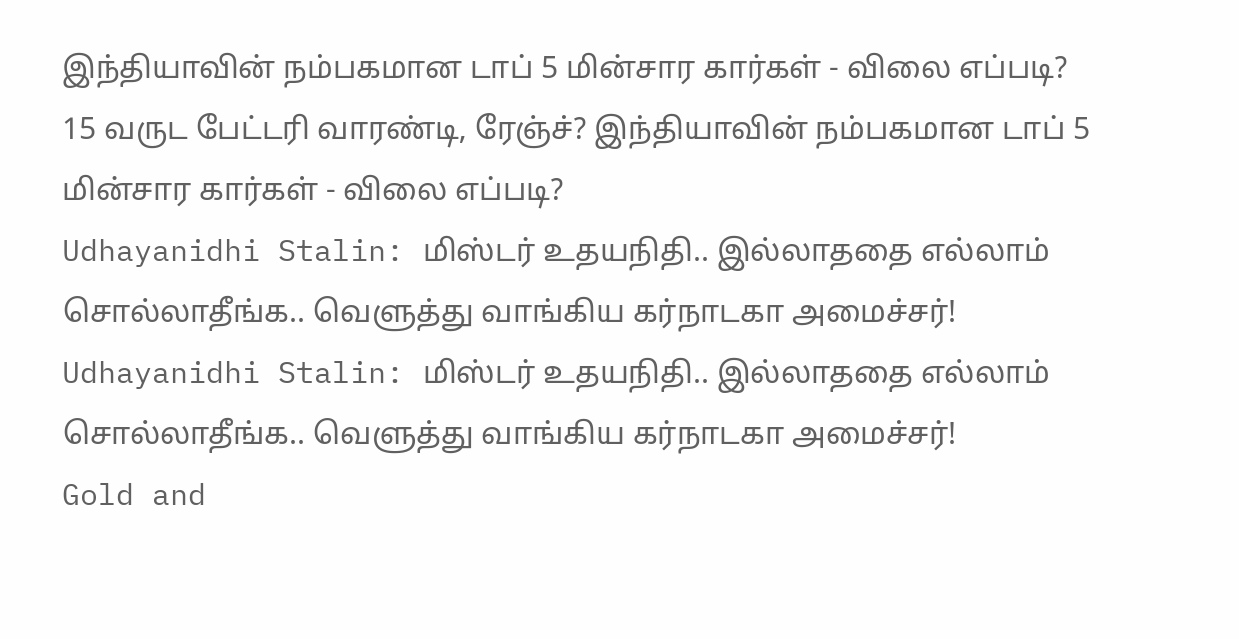இந்தியாவின் நம்பகமான டாப் 5 மின்சார கார்கள் - விலை எப்படி?
15 வருட பேட்டரி வாரண்டி, ரேஞ்ச்? இந்தியாவின் நம்பகமான டாப் 5 மின்சார கார்கள் - விலை எப்படி?
Udhayanidhi Stalin: மிஸ்டர் உதயநிதி.. இல்லாததை எல்லாம் சொல்லாதீங்க.. வெளுத்து வாங்கிய கர்நாடகா அமைச்சர்!
Udhayanidhi Stalin: மிஸ்டர் உதயநிதி.. இல்லாததை எல்லாம் சொல்லாதீங்க.. வெளுத்து வாங்கிய கர்நாடகா அமைச்சர்!
Gold and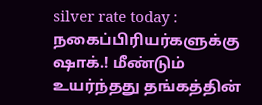silver rate today : நகைப்பிரியர்களுக்கு ஷாக்.! மீண்டும் உயர்ந்தது தங்கத்தின்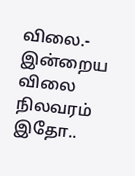விலை.- இன்றைய விலை நிலவரம் இதோ..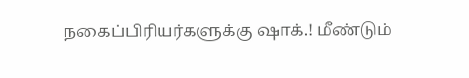நகைப்பிரியர்களுக்கு ஷாக்.! மீண்டும்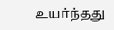உயர்ந்தது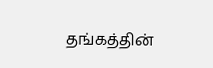தங்கத்தின்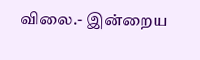விலை.- இன்றைய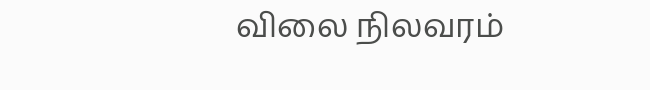விலை நிலவரம்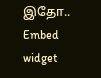இதோ..
Embed widget